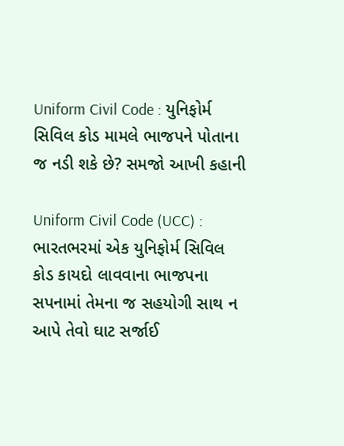Uniform Civil Code : યુનિફોર્મ સિવિલ કોડ મામલે ભાજપને પોતાના જ નડી શકે છે? સમજો આખી કહાની

Uniform Civil Code (UCC) : ભારતભરમાં એક યુનિફોર્મ સિવિલ કોડ કાયદો લાવવાના ભાજપના સપનામાં તેમના જ સહયોગી સાથ ન આપે તેવો ઘાટ સર્જાઈ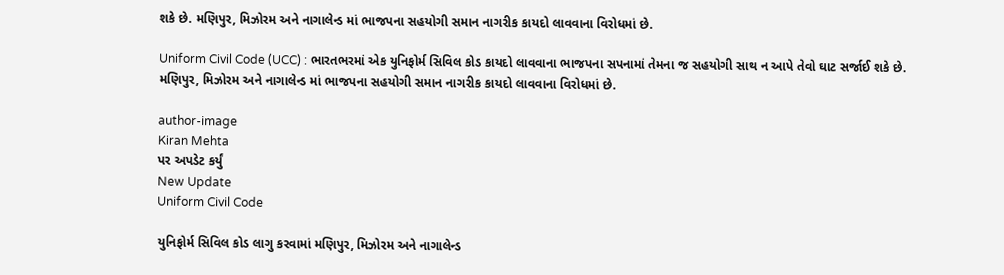શકે છે. મણિપુર, મિઝોરમ અને નાગાલેન્ડ માં ભાજપના સહયોગી સમાન નાગરીક કાયદો લાવવાના વિરોધમાં છે.

Uniform Civil Code (UCC) : ભારતભરમાં એક યુનિફોર્મ સિવિલ કોડ કાયદો લાવવાના ભાજપના સપનામાં તેમના જ સહયોગી સાથ ન આપે તેવો ઘાટ સર્જાઈ શકે છે. મણિપુર, મિઝોરમ અને નાગાલેન્ડ માં ભાજપના સહયોગી સમાન નાગરીક કાયદો લાવવાના વિરોધમાં છે.

author-image
Kiran Mehta
પર અપડેટ કર્યું
New Update
Uniform Civil Code

યુનિફોર્મ સિવિલ કોડ લાગુ કરવામાં મણિપુર, મિઝોરમ અને નાગાલેન્ડ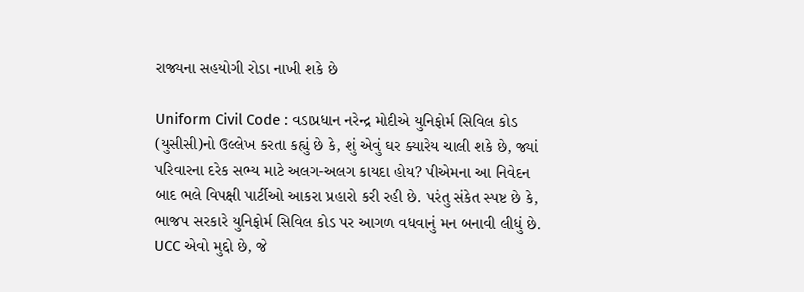રાજ્યના સહયોગી રોડા નાખી શકે છે

Uniform Civil Code : વડાપ્રધાન નરેન્દ્ર મોદીએ યુનિફોર્મ સિવિલ કોડ (યુસીસી)નો ઉલ્લેખ કરતા કહ્યું છે કે, શું એવું ઘર ક્યારેય ચાલી શકે છે, જ્યાં પરિવારના દરેક સભ્ય માટે અલગ-અલગ કાયદા હોય? પીએમના આ નિવેદન બાદ ભલે વિપક્ષી પાર્ટીઓ આકરા પ્રહારો કરી રહી છે. પરંતુ સંકેત સ્પષ્ટ છે કે, ભાજપ સરકારે યુનિફોર્મ સિવિલ કોડ પર આગળ વધવાનું મન બનાવી લીધું છે. UCC એવો મુદ્દો છે, જે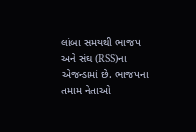લાંબા સમયથી ભાજપ અને સંઘ (RSS)ના એજન્ડામાં છે. ભાજપના તમામ નેતાઓ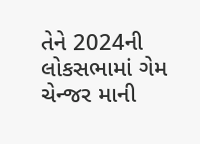તેને 2024ની લોકસભામાં ગેમ ચેન્જર માની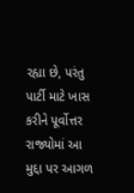રહ્યા છે, પરંતુ પાર્ટી માટે ખાસ કરીને પૂર્વોત્તર રાજ્યોમાં આ મુદ્દા પર આગળ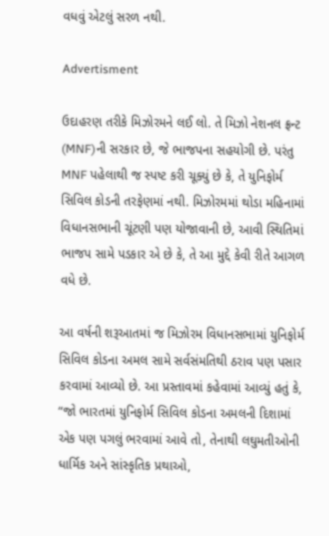વધવું એટલું સરળ નથી.

Advertisment

ઉદાહરણ તરીકે મિઝોરમને લઈ લો. તે મિઝો નેશનલ ફ્રન્ટ (MNF)ની સરકાર છે, જે ભાજપના સહયોગી છે. પરંતુ MNF પહેલાથી જ સ્પષ્ટ કરી ચૂક્યું છે કે, તે યુનિફોર્મ સિવિલ કોડની તરફેણમાં નથી. મિઝોરમમાં થોડા મહિનામાં વિધાનસભાની ચૂંટણી પણ યોજાવાની છે, આવી સ્થિતિમાં ભાજપ સામે પડકાર એ છે કે, તે આ મુદ્દે કેવી રીતે આગળ વધે છે.

આ વર્ષની શરૂઆતમાં જ મિઝોરમ વિધાનસભામાં યુનિફોર્મ સિવિલ કોડના અમલ સામે સર્વસંમતિથી ઠરાવ પણ પસાર કરવામાં આવ્યો છે. આ પ્રસ્તાવમાં કહેવામાં આવ્યું હતું કે, “જો ભારતમાં યુનિફોર્મ સિવિલ કોડના અમલની દિશામાં એક પણ પગલું ભરવામાં આવે તો, તેનાથી લઘુમતીઓની ધાર્મિક અને સાંસ્કૃતિક પ્રથાઓ,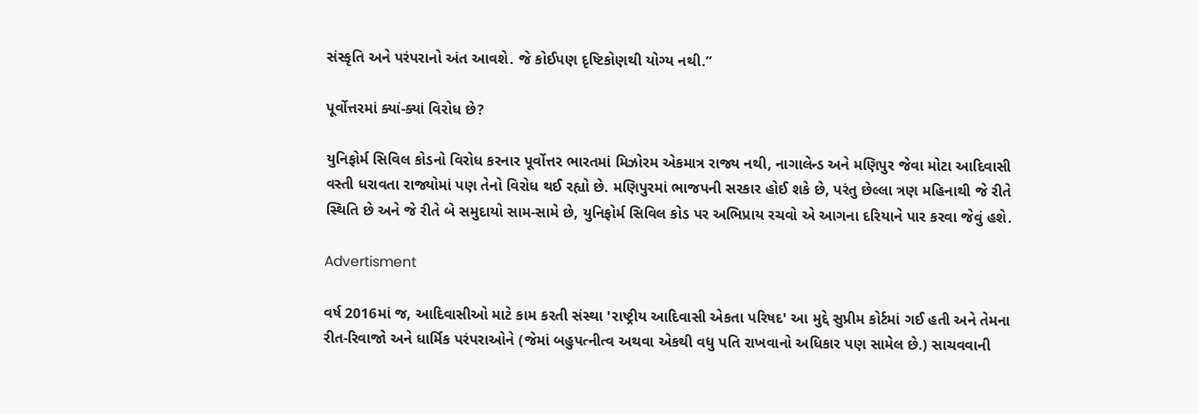સંસ્કૃતિ અને પરંપરાનો અંત આવશે. જે કોઈપણ દૃષ્ટિકોણથી યોગ્ય નથી.”

પૂર્વોત્તરમાં ક્યાં-ક્યાં વિરોધ છે?

યુનિફોર્મ સિવિલ કોડનો વિરોધ કરનાર પૂર્વોત્તર ભારતમાં મિઝોરમ એકમાત્ર રાજ્ય નથી, નાગાલેન્ડ અને મણિપુર જેવા મોટા આદિવાસી વસ્તી ધરાવતા રાજ્યોમાં પણ તેનો વિરોધ થઈ રહ્યો છે. મણિપુરમાં ભાજપની સરકાર હોઈ શકે છે, પરંતુ છેલ્લા ત્રણ મહિનાથી જે રીતે સ્થિતિ છે અને જે રીતે બે સમુદાયો સામ-સામે છે, યુનિફોર્મ સિવિલ કોડ પર અભિપ્રાય રચવો એ આગના દરિયાને પાર કરવા જેવું હશે.

Advertisment

વર્ષ 2016માં જ, આદિવાસીઓ માટે કામ કરતી સંસ્થા 'રાષ્ટ્રીય આદિવાસી એકતા પરિષદ' આ મુદ્દે સુપ્રીમ કોર્ટમાં ગઈ હતી અને તેમના રીત-રિવાજો અને ધાર્મિક પરંપરાઓને (જેમાં બહુપત્નીત્વ અથવા એકથી વધુ પતિ રાખવાનો અધિકાર પણ સામેલ છે.) સાચવવાની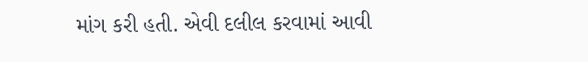માંગ કરી હતી. એવી દલીલ કરવામાં આવી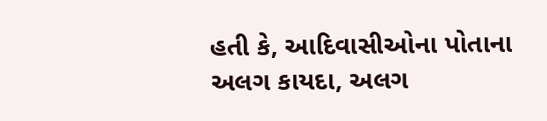હતી કે, આદિવાસીઓના પોતાના અલગ કાયદા, અલગ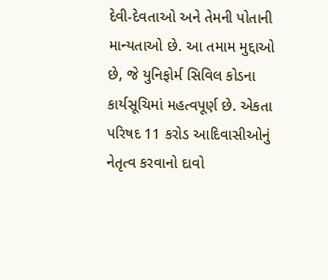દેવી-દેવતાઓ અને તેમની પોતાની માન્યતાઓ છે. આ તમામ મુદ્દાઓ છે, જે યુનિફોર્મ સિવિલ કોડના કાર્યસૂચિમાં મહત્વપૂર્ણ છે. એકતા પરિષદ 11 કરોડ આદિવાસીઓનું નેતૃત્વ કરવાનો દાવો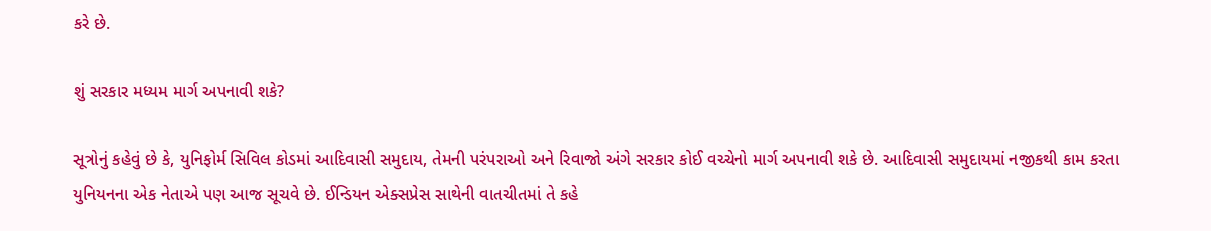કરે છે.

શું સરકાર મધ્યમ માર્ગ અપનાવી શકે?

સૂત્રોનું કહેવું છે કે, યુનિફોર્મ સિવિલ કોડમાં આદિવાસી સમુદાય, તેમની પરંપરાઓ અને રિવાજો અંગે સરકાર કોઈ વચ્ચેનો માર્ગ અપનાવી શકે છે. આદિવાસી સમુદાયમાં નજીકથી કામ કરતા યુનિયનના એક નેતાએ પણ આજ સૂચવે છે. ઈન્ડિયન એક્સપ્રેસ સાથેની વાતચીતમાં તે કહે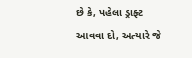છે કે, પહેલા ડ્રાફ્ટ આવવા દો, અત્યારે જે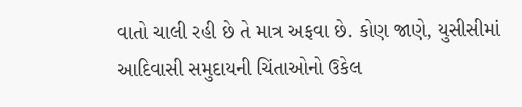વાતો ચાલી રહી છે તે માત્ર અફવા છે. કોણ જાણે, યુસીસીમાં આદિવાસી સમુદાયની ચિંતાઓનો ઉકેલ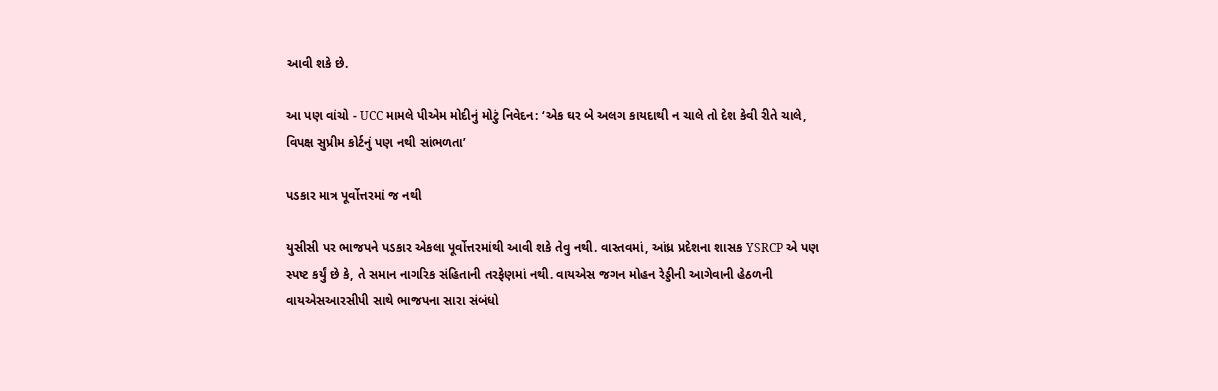આવી શકે છે.

આ પણ વાંચો - UCC મામલે પીએમ મોદીનું મોટું નિવેદન: ‘એક ઘર બે અલગ કાયદાથી ન ચાલે તો દેશ કેવી રીતે ચાલે, વિપક્ષ સુપ્રીમ કોર્ટનું પણ નથી સાંભળતા’

પડકાર માત્ર પૂર્વોત્તરમાં જ નથી

યુસીસી પર ભાજપને પડકાર એકલા પૂર્વોત્તરમાંથી આવી શકે તેવુ નથી. વાસ્તવમાં, આંધ્ર પ્રદેશના શાસક YSRCP એ પણ સ્પષ્ટ કર્યું છે કે, તે સમાન નાગરિક સંહિતાની તરફેણમાં નથી. વાયએસ જગન મોહન રેડ્ડીની આગેવાની હેઠળની વાયએસઆરસીપી સાથે ભાજપના સારા સંબંધો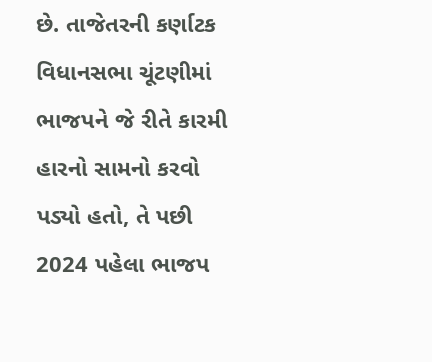છે. તાજેતરની કર્ણાટક વિધાનસભા ચૂંટણીમાં ભાજપને જે રીતે કારમી હારનો સામનો કરવો પડ્યો હતો, તે પછી 2024 પહેલા ભાજપ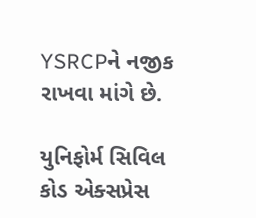YSRCPને નજીક રાખવા માંગે છે.

યુનિફોર્મ સિવિલ કોડ એક્સપ્રેસ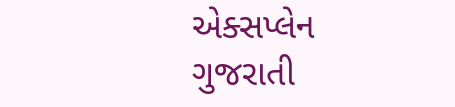એક્સપ્લેન ગુજરાતી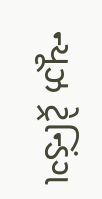ન્યૂઝ ટ્રેન્ડિંગ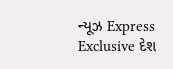ન્યૂઝ Express Exclusive દેશ